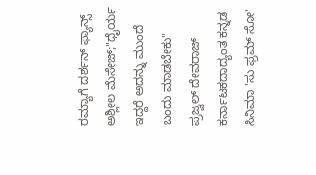ರಮ್ಯಾಗೆ ದರ್ಶನ್ ಫ್ಯಾನ್ಸ್ ಅಶ್ಲೀಲ ಮೆಸೇಜ್;"ಧೈರ್ಯ ಇದ್ದರೆ ಅದನ್ನು ಮುಂದೆ ಬಂದು ಮಾಡಬೇಕು" ಪ್ರಜ್ವಲ್ ದೇವರಾಜ್
ಕರ್ನಾಟಕದಾದ್ಯಂತ ಕನ್ನಡ ಸಿನಿಮಾ 'ಸು ಫ್ರಮ್ ಸೋ'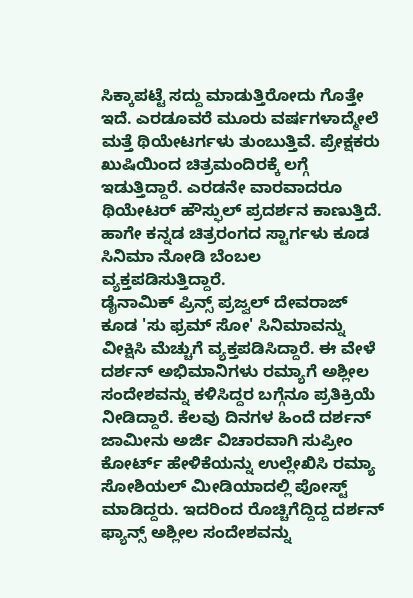ಸಿಕ್ಕಾಪಟ್ಟೆ ಸದ್ದು ಮಾಡುತ್ತಿರೋದು ಗೊತ್ತೇ ಇದೆ. ಎರಡೂವರೆ ಮೂರು ವರ್ಷಗಳಾದ್ಮೇಲೆ ಮತ್ತೆ ಥಿಯೇಟರ್ಗಳು ತುಂಬುತ್ತಿವೆ. ಪ್ರೇಕ್ಷಕರು ಖುಷಿಯಿಂದ ಚಿತ್ರಮಂದಿರಕ್ಕೆ ಲಗ್ಗೆ ಇಡುತ್ತಿದ್ದಾರೆ. ಎರಡನೇ ವಾರವಾದರೂ ಥಿಯೇಟರ್ ಹೌಸ್ಫುಲ್ ಪ್ರದರ್ಶನ ಕಾಣುತ್ತಿದೆ. ಹಾಗೇ ಕನ್ನಡ ಚಿತ್ರರಂಗದ ಸ್ಟಾರ್ಗಳು ಕೂಡ ಸಿನಿಮಾ ನೋಡಿ ಬೆಂಬಲ ವ್ಯಕ್ತಪಡಿಸುತ್ತಿದ್ದಾರೆ.
ಡೈನಾಮಿಕ್ ಪ್ರಿನ್ಸ್ ಪ್ರಜ್ವಲ್ ದೇವರಾಜ್ ಕೂಡ 'ಸು ಫ್ರಮ್ ಸೋ' ಸಿನಿಮಾವನ್ನು ವೀಕ್ಷಿಸಿ ಮೆಚ್ಚುಗೆ ವ್ಯಕ್ತಪಡಿಸಿದ್ದಾರೆ. ಈ ವೇಳೆ ದರ್ಶನ್ ಅಭಿಮಾನಿಗಳು ರಮ್ಯಾಗೆ ಅಶ್ಲೀಲ ಸಂದೇಶವನ್ನು ಕಳಿಸಿದ್ದರ ಬಗ್ಗೆನೂ ಪ್ರತಿಕ್ರಿಯೆ ನೀಡಿದ್ದಾರೆ. ಕೆಲವು ದಿನಗಳ ಹಿಂದೆ ದರ್ಶನ್ ಜಾಮೀನು ಅರ್ಜಿ ವಿಚಾರವಾಗಿ ಸುಪ್ರೀಂ ಕೋರ್ಟ್ ಹೇಳಿಕೆಯನ್ನು ಉಲ್ಲೇಖಿಸಿ ರಮ್ಯಾ ಸೋಶಿಯಲ್ ಮೀಡಿಯಾದಲ್ಲಿ ಪೋಸ್ಟ್ ಮಾಡಿದ್ದರು. ಇದರಿಂದ ರೊಚ್ಚಿಗೆದ್ದಿದ್ದ ದರ್ಶನ್ ಫ್ಯಾನ್ಸ್ ಅಶ್ಲೀಲ ಸಂದೇಶವನ್ನು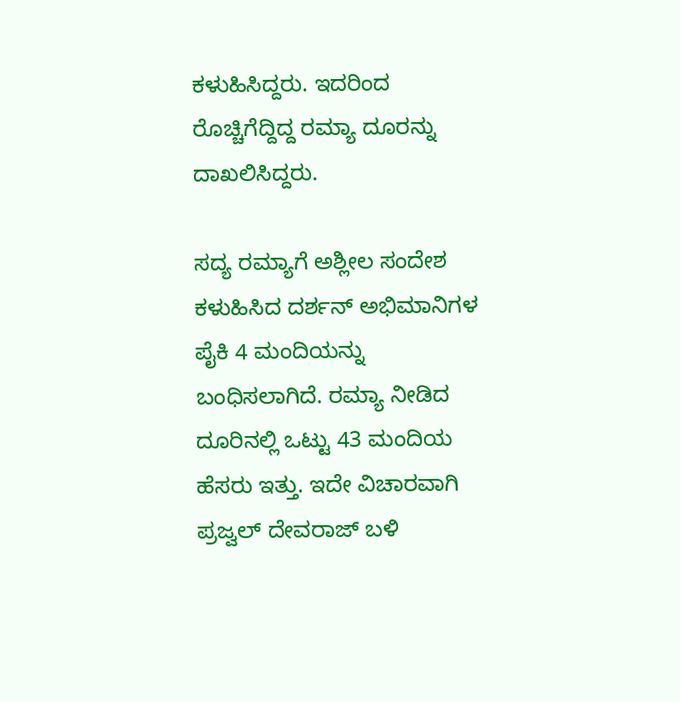ಕಳುಹಿಸಿದ್ದರು. ಇದರಿಂದ ರೊಚ್ಚಿಗೆದ್ದಿದ್ದ ರಮ್ಯಾ ದೂರನ್ನು ದಾಖಲಿಸಿದ್ದರು.

ಸದ್ಯ ರಮ್ಯಾಗೆ ಅಶ್ಲೀಲ ಸಂದೇಶ ಕಳುಹಿಸಿದ ದರ್ಶನ್ ಅಭಿಮಾನಿಗಳ ಪೈಕಿ 4 ಮಂದಿಯನ್ನು ಬಂಧಿಸಲಾಗಿದೆ. ರಮ್ಯಾ ನೀಡಿದ ದೂರಿನಲ್ಲಿ ಒಟ್ಟು 43 ಮಂದಿಯ ಹೆಸರು ಇತ್ತು. ಇದೇ ವಿಚಾರವಾಗಿ ಪ್ರಜ್ವಲ್ ದೇವರಾಜ್ ಬಳಿ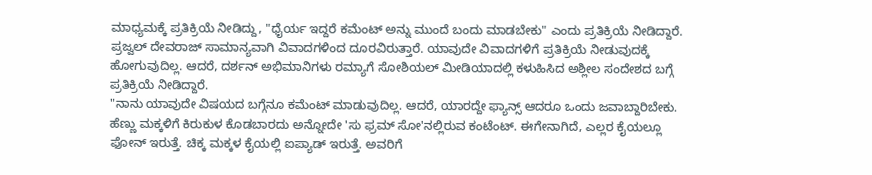ಮಾಧ್ಯಮಕ್ಕೆ ಪ್ರತಿಕ್ರಿಯೆ ನೀಡಿದ್ದು, "ಧೈರ್ಯ ಇದ್ದರೆ ಕಮೆಂಟ್ ಅನ್ನು ಮುಂದೆ ಬಂದು ಮಾಡಬೇಕು" ಎಂದು ಪ್ರತಿಕ್ರಿಯೆ ನೀಡಿದ್ದಾರೆ.
ಪ್ರಜ್ವಲ್ ದೇವರಾಜ್ ಸಾಮಾನ್ಯವಾಗಿ ವಿವಾದಗಳಿಂದ ದೂರವಿರುತ್ತಾರೆ. ಯಾವುದೇ ವಿವಾದಗಳಿಗೆ ಪ್ರತಿಕ್ರಿಯೆ ನೀಡುವುದಕ್ಕೆ ಹೋಗುವುದಿಲ್ಲ. ಆದರೆ, ದರ್ಶನ್ ಅಭಿಮಾನಿಗಳು ರಮ್ಯಾಗೆ ಸೋಶಿಯಲ್ ಮೀಡಿಯಾದಲ್ಲಿ ಕಳುಹಿಸಿದ ಅಶ್ಲೀಲ ಸಂದೇಶದ ಬಗ್ಗೆ ಪ್ರತಿಕ್ರಿಯೆ ನೀಡಿದ್ದಾರೆ.
"ನಾನು ಯಾವುದೇ ವಿಷಯದ ಬಗ್ಗೆನೂ ಕಮೆಂಟ್ ಮಾಡುವುದಿಲ್ಲ. ಆದರೆ, ಯಾರದ್ದೇ ಫ್ಯಾನ್ಸ್ ಆದರೂ ಒಂದು ಜವಾಬ್ದಾರಿಬೇಕು. ಹೆಣ್ಣು ಮಕ್ಕಳಿಗೆ ಕಿರುಕುಳ ಕೊಡಬಾರದು ಅನ್ನೋದೇ 'ಸು ಫ್ರಮ್ ಸೋ'ನಲ್ಲಿರುವ ಕಂಟೆಂಟ್. ಈಗೇನಾಗಿದೆ, ಎಲ್ಲರ ಕೈಯಲ್ಲೂ ಫೋನ್ ಇರುತ್ತೆ. ಚಿಕ್ಕ ಮಕ್ಕಳ ಕೈಯಲ್ಲಿ ಐಪ್ಯಾಡ್ ಇರುತ್ತೆ. ಅವರಿಗೆ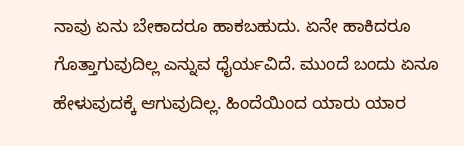ನಾವು ಏನು ಬೇಕಾದರೂ ಹಾಕಬಹುದು. ಏನೇ ಹಾಕಿದರೂ ಗೊತ್ತಾಗುವುದಿಲ್ಲ ಎನ್ನುವ ಧೈರ್ಯವಿದೆ. ಮುಂದೆ ಬಂದು ಏನೂ ಹೇಳುವುದಕ್ಕೆ ಆಗುವುದಿಲ್ಲ. ಹಿಂದೆಯಿಂದ ಯಾರು ಯಾರ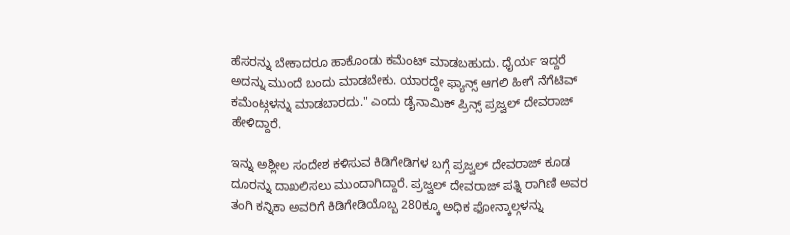ಹೆಸರನ್ನು ಬೇಕಾದರೂ ಹಾಕೊಂಡು ಕಮೆಂಟ್ ಮಾಡಬಹುದು. ಧೈರ್ಯ ಇದ್ದರೆ ಅದನ್ನು ಮುಂದೆ ಬಂದು ಮಾಡಬೇಕು. ಯಾರದ್ದೇ ಫ್ಯಾನ್ಸ್ ಆಗಲಿ ಹೀಗೆ ನೆಗೆಟಿವ್ ಕಮೆಂಟ್ಗಳನ್ನು ಮಾಡಬಾರದು." ಎಂದು ಡೈನಾಮಿಕ್ ಪ್ರಿನ್ಸ್ ಪ್ರಜ್ವಲ್ ದೇವರಾಜ್ ಹೇಳಿದ್ದಾರೆ.

ಇನ್ನು ಅಶ್ಲೀಲ ಸಂದೇಶ ಕಳಿಸುವ ಕಿಡಿಗೇಡಿಗಳ ಬಗ್ಗೆ ಪ್ರಜ್ವಲ್ ದೇವರಾಜ್ ಕೂಡ ದೂರನ್ನು ದಾಖಲಿಸಲು ಮುಂದಾಗಿದ್ದಾರೆ. ಪ್ರಜ್ವಲ್ ದೇವರಾಜ್ ಪತ್ನಿ ರಾಗಿಣಿ ಅವರ ತಂಗಿ ಕನ್ನಿಕಾ ಅವರಿಗೆ ಕಿಡಿಗೇಡಿಯೊಬ್ಬ 280ಕ್ಕೂ ಅಧಿಕ ಫೋನ್ಕಾಲ್ಗಳನ್ನು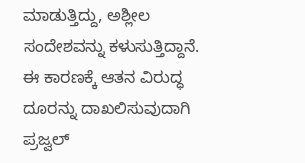ಮಾಡುತ್ತಿದ್ದು, ಅಶ್ಲೀಲ ಸಂದೇಶವನ್ನು ಕಳುಸುತ್ತಿದ್ದಾನೆ. ಈ ಕಾರಣಕ್ಕೆ ಆತನ ವಿರುದ್ಧ ದೂರನ್ನು ದಾಖಲಿಸುವುದಾಗಿ ಪ್ರಜ್ವಲ್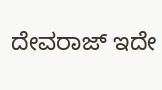ದೇವರಾಜ್ ಇದೇ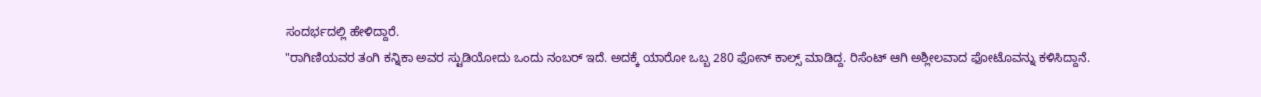ಸಂದರ್ಭದಲ್ಲಿ ಹೇಳಿದ್ದಾರೆ.
"ರಾಗಿಣಿಯವರ ತಂಗಿ ಕನ್ನಿಕಾ ಅವರ ಸ್ಟುಡಿಯೋದು ಒಂದು ನಂಬರ್ ಇದೆ. ಅದಕ್ಕೆ ಯಾರೋ ಒಬ್ಬ 280 ಫೋನ್ ಕಾಲ್ಸ್ ಮಾಡಿದ್ದ. ರಿಸೆಂಟ್ ಆಗಿ ಅಶ್ಲೀಲವಾದ ಫೋಟೊವನ್ನು ಕಳಿಸಿದ್ದಾನೆ.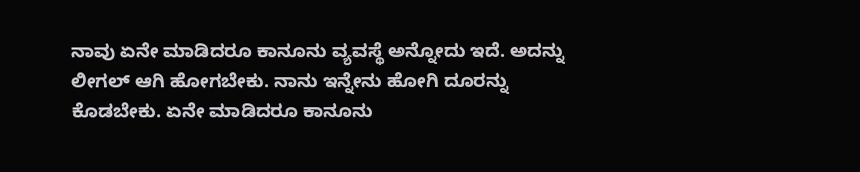ನಾವು ಏನೇ ಮಾಡಿದರೂ ಕಾನೂನು ವ್ಯವಸ್ಥೆ ಅನ್ನೋದು ಇದೆ. ಅದನ್ನು ಲೀಗಲ್ ಆಗಿ ಹೋಗಬೇಕು. ನಾನು ಇನ್ನೇನು ಹೋಗಿ ದೂರನ್ನು ಕೊಡಬೇಕು. ಏನೇ ಮಾಡಿದರೂ ಕಾನೂನು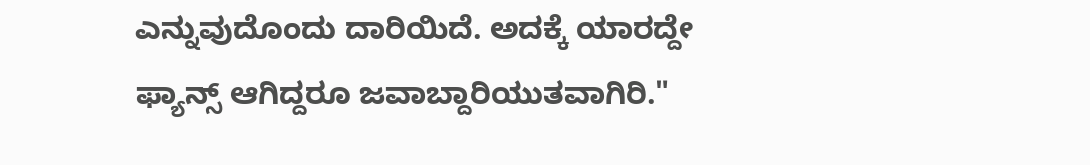ಎನ್ನುವುದೊಂದು ದಾರಿಯಿದೆ. ಅದಕ್ಕೆ ಯಾರದ್ದೇ ಫ್ಯಾನ್ಸ್ ಆಗಿದ್ದರೂ ಜವಾಬ್ದಾರಿಯುತವಾಗಿರಿ."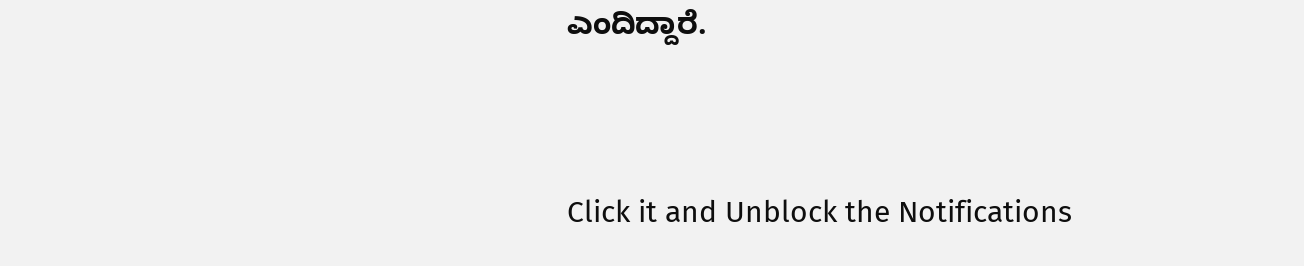ಎಂದಿದ್ದಾರೆ.


Click it and Unblock the Notifications